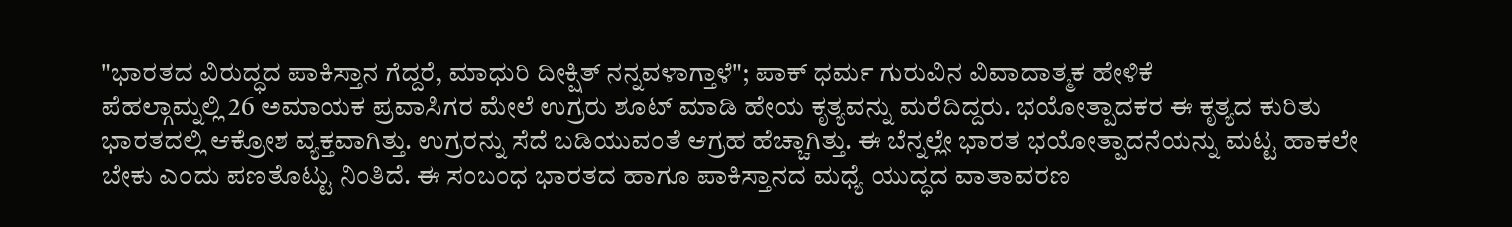"ಭಾರತದ ವಿರುದ್ಧದ ಪಾಕಿಸ್ತಾನ ಗೆದ್ದರೆ, ಮಾಧುರಿ ದೀಕ್ಷಿತ್ ನನ್ನವಳಾಗ್ತಾಳೆ"; ಪಾಕ್ ಧರ್ಮ ಗುರುವಿನ ವಿವಾದಾತ್ಮಕ ಹೇಳಿಕೆ
ಪೆಹಲ್ಗಾಮ್ನಲ್ಲಿ 26 ಅಮಾಯಕ ಪ್ರವಾಸಿಗರ ಮೇಲೆ ಉಗ್ರರು ಶೂಟ್ ಮಾಡಿ ಹೇಯ ಕೃತ್ಯವನ್ನು ಮರೆದಿದ್ದರು. ಭಯೋತ್ಪಾದಕರ ಈ ಕೃತ್ಯದ ಕುರಿತು ಭಾರತದಲ್ಲಿ ಆಕ್ರೋಶ ವ್ಯಕ್ತವಾಗಿತ್ತು. ಉಗ್ರರನ್ನು ಸೆದೆ ಬಡಿಯುವಂತೆ ಆಗ್ರಹ ಹೆಚ್ಚಾಗಿತ್ತು. ಈ ಬೆನ್ನಲ್ಲೇ ಭಾರತ ಭಯೋತ್ಪಾದನೆಯನ್ನು ಮಟ್ಟ ಹಾಕಲೇ ಬೇಕು ಎಂದು ಪಣತೊಟ್ಟು ನಿಂತಿದೆ. ಈ ಸಂಬಂಧ ಭಾರತದ ಹಾಗೂ ಪಾಕಿಸ್ತಾನದ ಮಧ್ಯೆ ಯುದ್ಧದ ವಾತಾವರಣ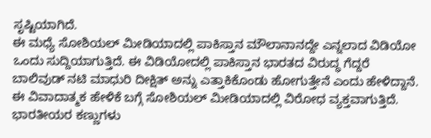ಸೃಷ್ಟಿಯಾಗಿದೆ.
ಈ ಮಧ್ಯೆ ಸೋಶಿಯಲ್ ಮೀಡಿಯಾದಲ್ಲಿ ಪಾಕಿಸ್ತಾನ ಮೌಲಾನಾನದ್ದೇ ಎನ್ನಲಾದ ವಿಡಿಯೋ ಒಂದು ಸುದ್ದಿಯಾಗುತ್ತಿದೆ. ಈ ವಿಡಿಯೋದಲ್ಲಿ ಪಾಕಿಸ್ತಾನ ಭಾರತದ ವಿರುದ್ಧ ಗೆದ್ದರೆ ಬಾಲಿವುಡ್ ನಟಿ ಮಾಧುರಿ ದೀಕ್ಷಿತ್ ಅನ್ನು ಎತ್ತಾಕಿಕೊಂಡು ಹೋಗುತ್ತೇನೆ ಎಂದು ಹೇಳಿದ್ದಾನೆ. ಈ ವಿವಾದಾತ್ಮಕ ಹೇಳಿಕೆ ಬಗ್ಗೆ ಸೋಶಿಯಲ್ ಮೀಡಿಯಾದಲ್ಲಿ ವಿರೋಧ ವ್ಯಕ್ತವಾಗುತ್ತಿದೆ. ಭಾರತೀಯರ ಕಣ್ಣುಗಳು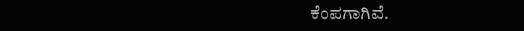ಕೆಂಪಗಾಗಿವೆ.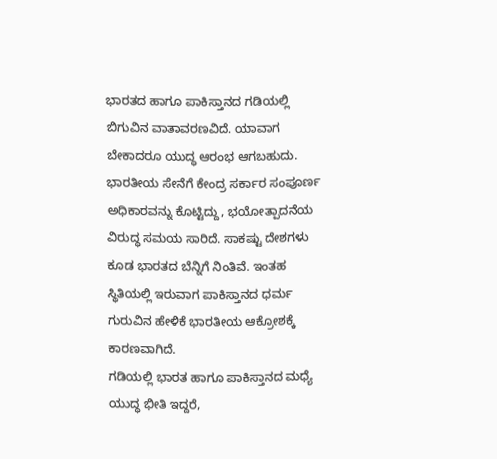ಭಾರತದ ಹಾಗೂ ಪಾಕಿಸ್ತಾನದ ಗಡಿಯಲ್ಲಿ ಬಿಗುವಿನ ವಾತಾವರಣವಿದೆ. ಯಾವಾಗ ಬೇಕಾದರೂ ಯುದ್ಧ ಆರಂಭ ಆಗಬಹುದು. ಭಾರತೀಯ ಸೇನೆಗೆ ಕೇಂದ್ರ ಸರ್ಕಾರ ಸಂಪೂರ್ಣ ಅಧಿಕಾರವನ್ನು ಕೊಟ್ಟಿದ್ದು, ಭಯೋತ್ಪಾದನೆಯ ವಿರುದ್ಧ ಸಮಯ ಸಾರಿದೆ. ಸಾಕಷ್ಟು ದೇಶಗಳು ಕೂಡ ಭಾರತದ ಬೆನ್ನಿಗೆ ನಿಂತಿವೆ. ಇಂತಹ ಸ್ಥಿತಿಯಲ್ಲಿ ಇರುವಾಗ ಪಾಕಿಸ್ತಾನದ ಧರ್ಮ ಗುರುವಿನ ಹೇಳಿಕೆ ಭಾರತೀಯ ಆಕ್ರೋಶಕ್ಕೆ ಕಾರಣವಾಗಿದೆ.
ಗಡಿಯಲ್ಲಿ ಭಾರತ ಹಾಗೂ ಪಾಕಿಸ್ತಾನದ ಮಧ್ಯೆ ಯುದ್ಧ ಭೀತಿ ಇದ್ದರೆ,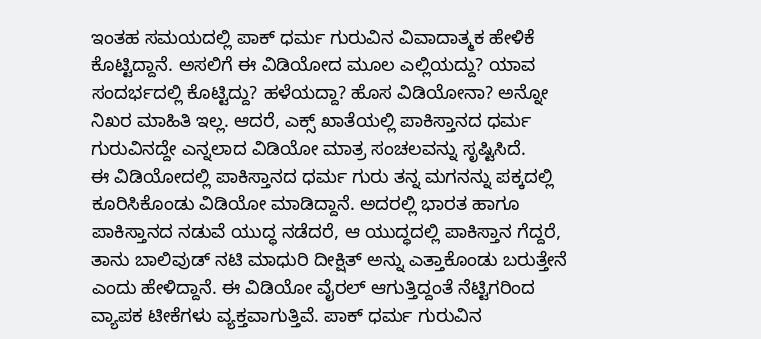ಇಂತಹ ಸಮಯದಲ್ಲಿ ಪಾಕ್ ಧರ್ಮ ಗುರುವಿನ ವಿವಾದಾತ್ಮಕ ಹೇಳಿಕೆ ಕೊಟ್ಟಿದ್ದಾನೆ. ಅಸಲಿಗೆ ಈ ವಿಡಿಯೋದ ಮೂಲ ಎಲ್ಲಿಯದ್ದು? ಯಾವ ಸಂದರ್ಭದಲ್ಲಿ ಕೊಟ್ಟಿದ್ದು? ಹಳೆಯದ್ದಾ? ಹೊಸ ವಿಡಿಯೋನಾ? ಅನ್ನೋ ನಿಖರ ಮಾಹಿತಿ ಇಲ್ಲ. ಆದರೆ, ಎಕ್ಸ್ ಖಾತೆಯಲ್ಲಿ ಪಾಕಿಸ್ತಾನದ ಧರ್ಮ ಗುರುವಿನದ್ದೇ ಎನ್ನಲಾದ ವಿಡಿಯೋ ಮಾತ್ರ ಸಂಚಲವನ್ನು ಸೃಷ್ಟಿಸಿದೆ.
ಈ ವಿಡಿಯೋದಲ್ಲಿ ಪಾಕಿಸ್ತಾನದ ಧರ್ಮ ಗುರು ತನ್ನ ಮಗನನ್ನು ಪಕ್ಕದಲ್ಲಿ ಕೂರಿಸಿಕೊಂಡು ವಿಡಿಯೋ ಮಾಡಿದ್ದಾನೆ. ಅದರಲ್ಲಿ ಭಾರತ ಹಾಗೂ ಪಾಕಿಸ್ತಾನದ ನಡುವೆ ಯುದ್ಧ ನಡೆದರೆ, ಆ ಯುದ್ಧದಲ್ಲಿ ಪಾಕಿಸ್ತಾನ ಗೆದ್ದರೆ, ತಾನು ಬಾಲಿವುಡ್ ನಟಿ ಮಾಧುರಿ ದೀಕ್ಷಿತ್ ಅನ್ನು ಎತ್ತಾಕೊಂಡು ಬರುತ್ತೇನೆ ಎಂದು ಹೇಳಿದ್ದಾನೆ. ಈ ವಿಡಿಯೋ ವೈರಲ್ ಆಗುತ್ತಿದ್ದಂತೆ ನೆಟ್ಟಿಗರಿಂದ ವ್ಯಾಪಕ ಟೀಕೆಗಳು ವ್ಯಕ್ತವಾಗುತ್ತಿವೆ. ಪಾಕ್ ಧರ್ಮ ಗುರುವಿನ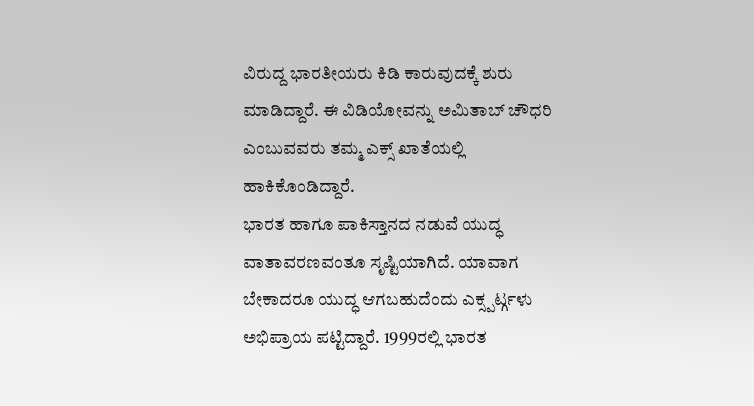ವಿರುದ್ದ ಭಾರತೀಯರು ಕಿಡಿ ಕಾರುವುದಕ್ಕೆ ಶುರು ಮಾಡಿದ್ದಾರೆ. ಈ ವಿಡಿಯೋವನ್ನು ಅಮಿತಾಬ್ ಚೌಧರಿ ಎಂಬುವವರು ತಮ್ಮ ಎಕ್ಸ್ ಖಾತೆಯಲ್ಲಿ ಹಾಕಿಕೊಂಡಿದ್ದಾರೆ.
ಭಾರತ ಹಾಗೂ ಪಾಕಿಸ್ತಾನದ ನಡುವೆ ಯುದ್ಧ ವಾತಾವರಣವಂತೂ ಸೃಷ್ಟಿಯಾಗಿದೆ. ಯಾವಾಗ ಬೇಕಾದರೂ ಯುದ್ಧ ಆಗಬಹುದೆಂದು ಎಕ್ಸ್ಪರ್ಟ್ಗಳು ಅಭಿಪ್ರಾಯ ಪಟ್ಟಿದ್ದಾರೆ. 1999ರಲ್ಲಿ ಭಾರತ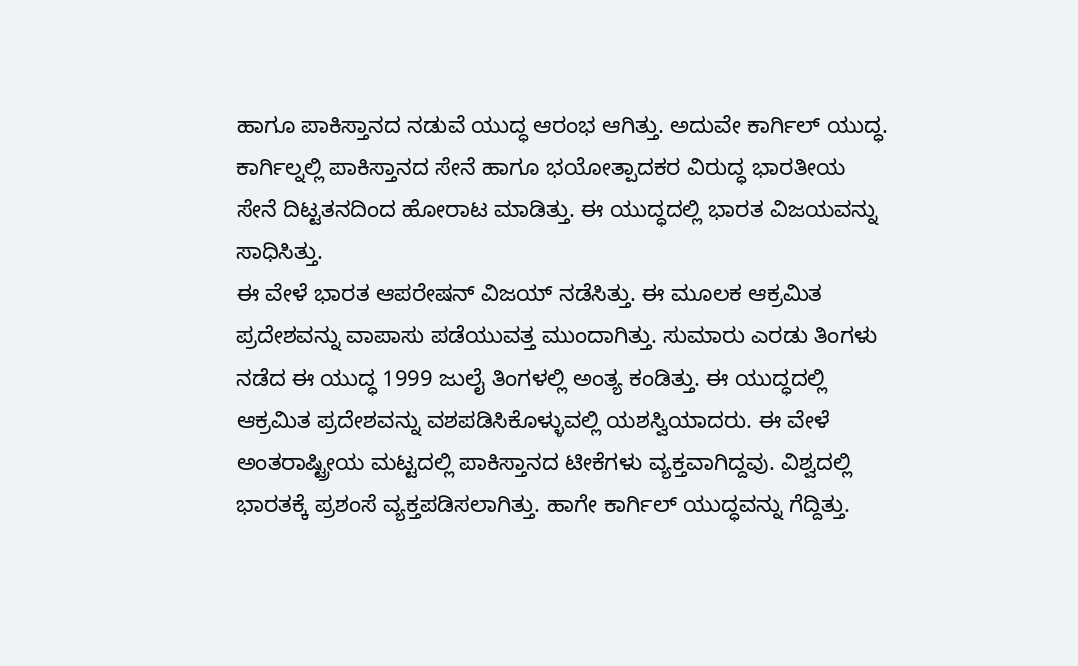ಹಾಗೂ ಪಾಕಿಸ್ತಾನದ ನಡುವೆ ಯುದ್ಧ ಆರಂಭ ಆಗಿತ್ತು. ಅದುವೇ ಕಾರ್ಗಿಲ್ ಯುದ್ಧ. ಕಾರ್ಗಿಲ್ನಲ್ಲಿ ಪಾಕಿಸ್ತಾನದ ಸೇನೆ ಹಾಗೂ ಭಯೋತ್ಪಾದಕರ ವಿರುದ್ಧ ಭಾರತೀಯ ಸೇನೆ ದಿಟ್ಟತನದಿಂದ ಹೋರಾಟ ಮಾಡಿತ್ತು. ಈ ಯುದ್ಧದಲ್ಲಿ ಭಾರತ ವಿಜಯವನ್ನು ಸಾಧಿಸಿತ್ತು.
ಈ ವೇಳೆ ಭಾರತ ಆಪರೇಷನ್ ವಿಜಯ್ ನಡೆಸಿತ್ತು. ಈ ಮೂಲಕ ಆಕ್ರಮಿತ ಪ್ರದೇಶವನ್ನು ವಾಪಾಸು ಪಡೆಯುವತ್ತ ಮುಂದಾಗಿತ್ತು. ಸುಮಾರು ಎರಡು ತಿಂಗಳು ನಡೆದ ಈ ಯುದ್ಧ 1999 ಜುಲೈ ತಿಂಗಳಲ್ಲಿ ಅಂತ್ಯ ಕಂಡಿತ್ತು. ಈ ಯುದ್ಧದಲ್ಲಿ ಆಕ್ರಮಿತ ಪ್ರದೇಶವನ್ನು ವಶಪಡಿಸಿಕೊಳ್ಳುವಲ್ಲಿ ಯಶಸ್ವಿಯಾದರು. ಈ ವೇಳೆ ಅಂತರಾಷ್ಟ್ರೀಯ ಮಟ್ಟದಲ್ಲಿ ಪಾಕಿಸ್ತಾನದ ಟೀಕೆಗಳು ವ್ಯಕ್ತವಾಗಿದ್ದವು. ವಿಶ್ವದಲ್ಲಿ ಭಾರತಕ್ಕೆ ಪ್ರಶಂಸೆ ವ್ಯಕ್ತಪಡಿಸಲಾಗಿತ್ತು. ಹಾಗೇ ಕಾರ್ಗಿಲ್ ಯುದ್ಧವನ್ನು ಗೆದ್ದಿತ್ತು.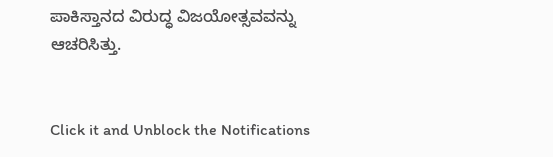ಪಾಕಿಸ್ತಾನದ ವಿರುದ್ಧ ವಿಜಯೋತ್ಸವವನ್ನು ಆಚರಿಸಿತ್ತು.


Click it and Unblock the Notifications